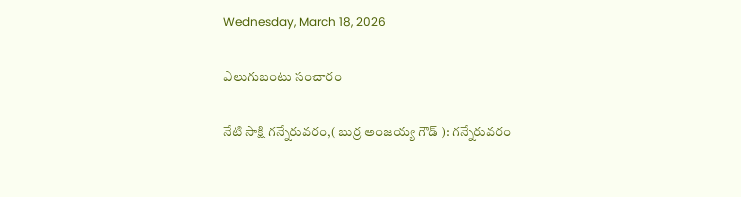Wednesday, March 18, 2026

ఎలుగుబంటు సంచారం

నేటి సాక్షి గన్నేరువరం,( బుర్ర అంజయ్య గౌడ్ ): గన్నేరువరం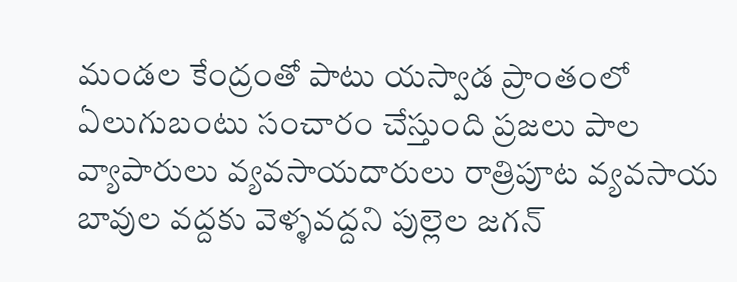మండల కేంద్రంతో పాటు యస్వాడ ప్రాంతంలో ఏలుగుబంటు సంచారం చేస్తుంది ప్రజలు పాల వ్యాపారులు వ్యవసాయదారులు రాత్రిపూట వ్యవసాయ బావుల వద్దకు వెళ్ళవద్దని పుల్లెల జగన్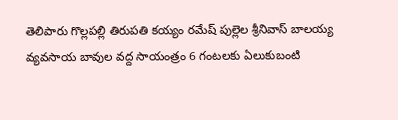తెలిపారు గొల్లపల్లి తిరుపతి కయ్యం రమేష్ పుల్లెల శ్రీనివాస్ బాలయ్య వ్యవసాయ బావుల వద్ద సాయంత్రం 6 గంటలకు ఏలుకుబంటి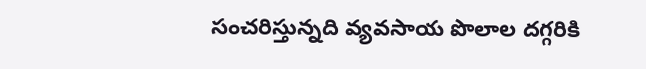సంచరిస్తున్నది వ్యవసాయ పొలాల దగ్గరికి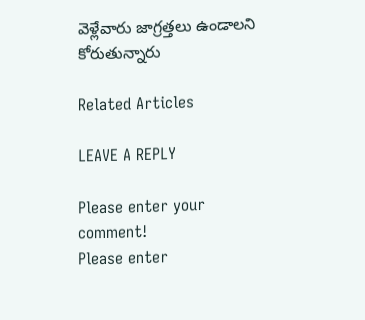వెళ్లేవారు జాగ్రత్తలు ఉండాలని కోరుతున్నారు

Related Articles

LEAVE A REPLY

Please enter your comment!
Please enter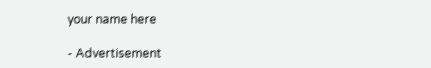your name here

- Advertisement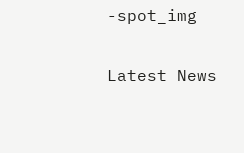-spot_img

Latest News